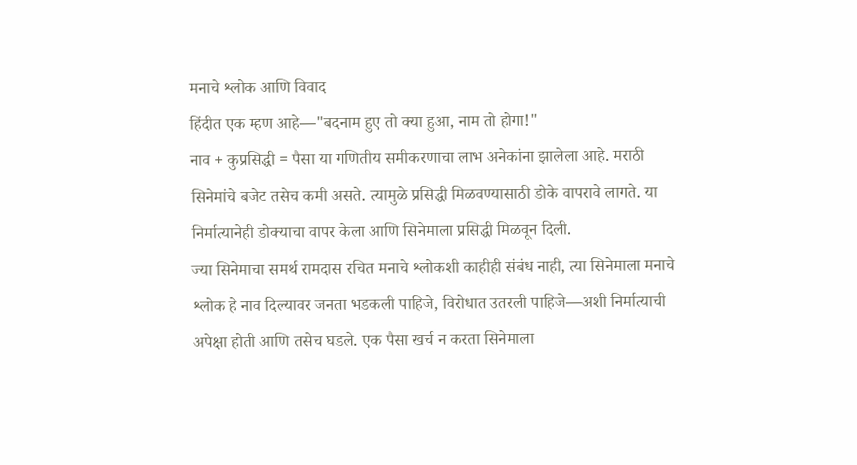मनाचे श्लोक आणि विवाद
हिंदीत एक म्हण आहे—"बदनाम हुए तो क्या हुआ, नाम तो होगा!"
नाव + कुप्रसिद्धी = पैसा या गणितीय समीकरणाचा लाभ अनेकांना झालेला आहे. मराठी सिनेमांचे बजेट तसेच कमी असते. त्यामुळे प्रसिद्धी मिळवण्यासाठी डोके वापरावे लागते. या निर्मात्यानेही डोक्याचा वापर केला आणि सिनेमाला प्रसिद्धी मिळवून दिली.
ज्या सिनेमाचा समर्थ रामदास रचित मनाचे श्लोकशी काहीही संबंध नाही, त्या सिनेमाला मनाचे श्लोक हे नाव दिल्यावर जनता भडकली पाहिजे, विरोधात उतरली पाहिजे—अशी निर्मात्याची अपेक्षा होती आणि तसेच घडले. एक पैसा खर्च न करता सिनेमाला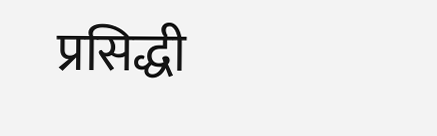प्रसिद्धी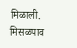मिळाली.
मिसळपाव